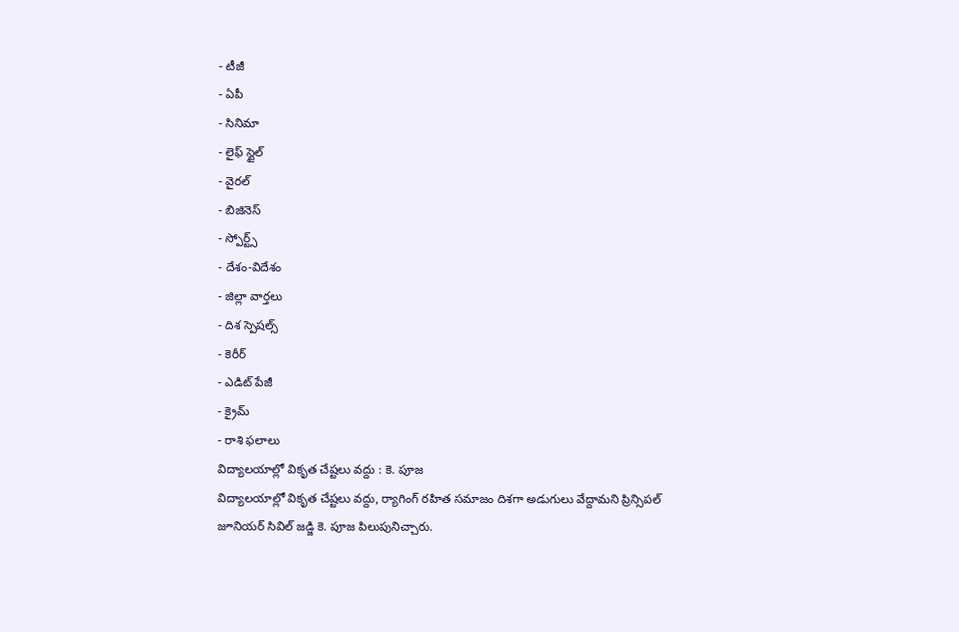- టీజీ
- ఏపీ
- సినిమా
- లైఫ్ స్టైల్
- వైరల్
- బిజినెస్
- స్పోర్ట్స్
- దేశం-విదేశం
- జిల్లా వార్తలు
- దిశ స్పెషల్స్
- కెరీర్
- ఎడిట్ పేజీ
- క్రైమ్
- రాశి ఫలాలు
విద్యాలయాల్లో వికృత చేష్టలు వద్దు : కె. పూజ
విద్యాలయాల్లో వికృత చేష్టలు వద్దు, ర్యాగింగ్ రహిత సమాజం దిశగా అడుగులు వేద్దామని ప్రిన్సిపల్ జూనియర్ సివిల్ జడ్జి కె. పూజ పిలుపునిచ్చారు.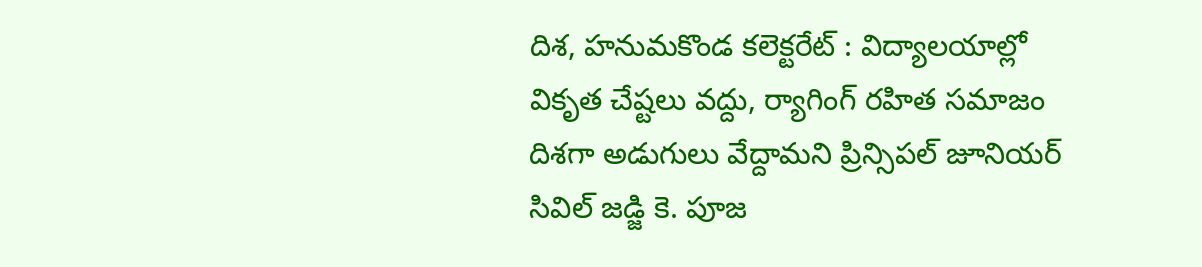దిశ, హనుమకొండ కలెక్టరేట్ : విద్యాలయాల్లో వికృత చేష్టలు వద్దు, ర్యాగింగ్ రహిత సమాజం దిశగా అడుగులు వేద్దామని ప్రిన్సిపల్ జూనియర్ సివిల్ జడ్జి కె. పూజ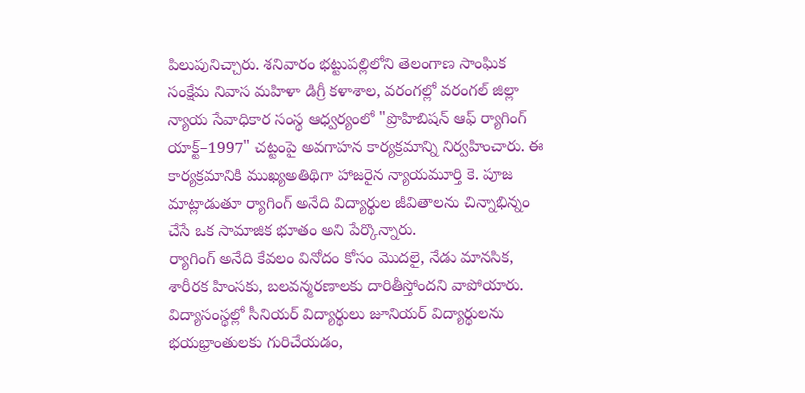పిలుపునిచ్చారు. శనివారం భట్టుపల్లిలోని తెలంగాణ సాంఘిక సంక్షేమ నివాస మహిళా డిగ్రీ కళాశాల, వరంగల్లో వరంగల్ జిల్లా న్యాయ సేవాధికార సంస్థ ఆధ్వర్యంలో "ప్రొహిబిషన్ ఆఫ్ ర్యాగింగ్ యాక్ట్–1997" చట్టంపై అవగాహన కార్యక్రమాన్ని నిర్వహించారు. ఈ కార్యక్రమానికి ముఖ్యఅతిథిగా హాజరైన న్యాయమూర్తి కె. పూజ మాట్లాడుతూ ర్యాగింగ్ అనేది విద్యార్థుల జీవితాలను చిన్నాభిన్నం చేసే ఒక సామాజిక భూతం అని పేర్కొన్నారు.
ర్యాగింగ్ అనేది కేవలం వినోదం కోసం మొదలై, నేడు మానసిక, శారీరక హింసకు, బలవన్మరణాలకు దారితీస్తోందని వాపోయారు. విద్యాసంస్థల్లో సీనియర్ విద్యార్థులు జూనియర్ విద్యార్థులను భయభ్రాంతులకు గురిచేయడం,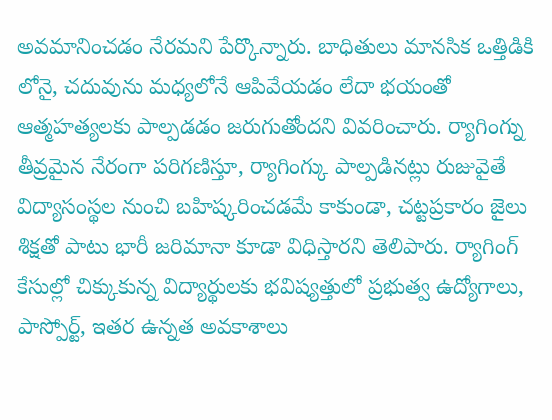అవమానించడం నేరమని పేర్కొన్నారు. బాధితులు మానసిక ఒత్తిడికి లోనై, చదువును మధ్యలోనే ఆపివేయడం లేదా భయంతో ఆత్మహత్యలకు పాల్పడడం జరుగుతోందని వివరించారు. ర్యాగింగ్ను తీవ్రమైన నేరంగా పరిగణిస్తూ, ర్యాగింగ్కు పాల్పడినట్లు రుజువైతే విద్యాసంస్థల నుంచి బహిష్కరించడమే కాకుండా, చట్టప్రకారం జైలు శిక్షతో పాటు భారీ జరిమానా కూడా విధిస్తారని తెలిపారు. ర్యాగింగ్ కేసుల్లో చిక్కుకున్న విద్యార్థులకు భవిష్యత్తులో ప్రభుత్వ ఉద్యోగాలు, పాస్పోర్ట్, ఇతర ఉన్నత అవకాశాలు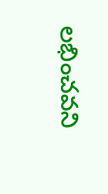లభించవని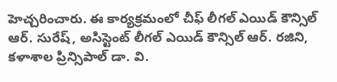హెచ్చరించారు. ఈ కార్యక్రమంలో చీఫ్ లీగల్ ఎయిడ్ కౌన్సిల్ ఆర్. సురేష్, అసిస్టెంట్ లీగల్ ఎయిడ్ కౌన్సిల్ ఆర్. రజిని, కళాశాల ప్రిన్సిపాల్ డా. వి.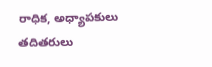రాధిక, అధ్యాపకులు తదితరులు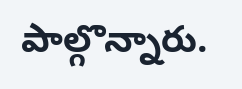పాల్గొన్నారు.